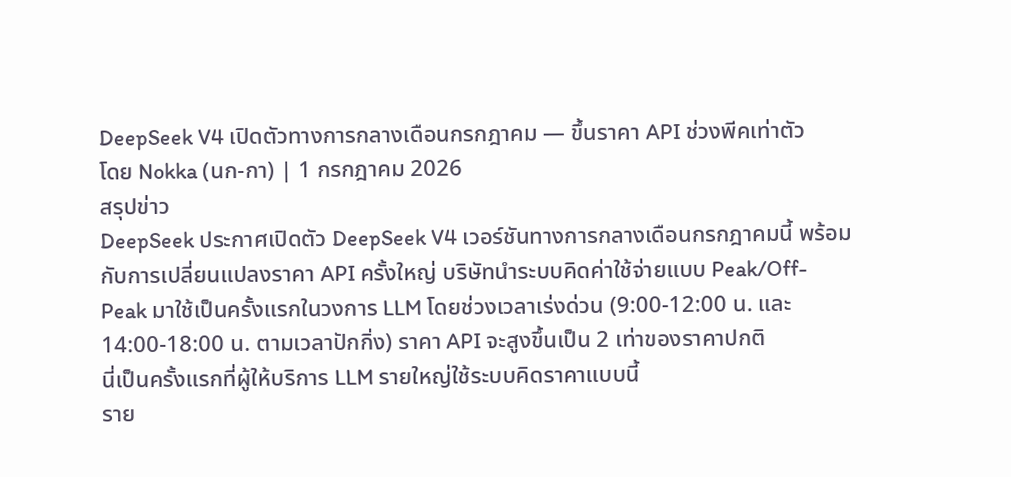DeepSeek V4 เปิดตัวทางการกลางเดือนกรกฎาคม — ขึ้นราคา API ช่วงพีคเท่าตัว
โดย Nokka (นก-กา) | 1 กรกฎาคม 2026
สรุปข่าว
DeepSeek ประกาศเปิดตัว DeepSeek V4 เวอร์ชันทางการกลางเดือนกรกฎาคมนี้ พร้อมกับการเปลี่ยนแปลงราคา API ครั้งใหญ่ บริษัทนำระบบคิดค่าใช้จ่ายแบบ Peak/Off-Peak มาใช้เป็นครั้งแรกในวงการ LLM โดยช่วงเวลาเร่งด่วน (9:00-12:00 น. และ 14:00-18:00 น. ตามเวลาปักกิ่ง) ราคา API จะสูงขึ้นเป็น 2 เท่าของราคาปกติ
นี่เป็นครั้งแรกที่ผู้ให้บริการ LLM รายใหญ่ใช้ระบบคิดราคาแบบนี้
ราย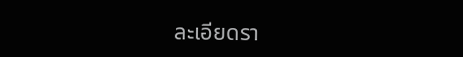ละเอียดรา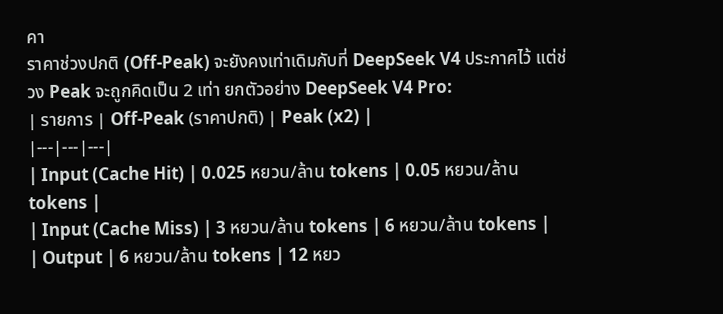คา
ราคาช่วงปกติ (Off-Peak) จะยังคงเท่าเดิมกับที่ DeepSeek V4 ประกาศไว้ แต่ช่วง Peak จะถูกคิดเป็น 2 เท่า ยกตัวอย่าง DeepSeek V4 Pro:
| รายการ | Off-Peak (ราคาปกติ) | Peak (x2) |
|---|---|---|
| Input (Cache Hit) | 0.025 หยวน/ล้าน tokens | 0.05 หยวน/ล้าน tokens |
| Input (Cache Miss) | 3 หยวน/ล้าน tokens | 6 หยวน/ล้าน tokens |
| Output | 6 หยวน/ล้าน tokens | 12 หยว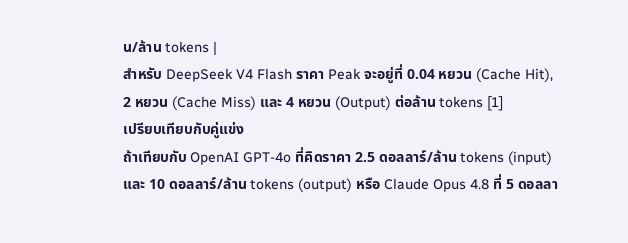น/ล้าน tokens |
สำหรับ DeepSeek V4 Flash ราคา Peak จะอยู่ที่ 0.04 หยวน (Cache Hit), 2 หยวน (Cache Miss) และ 4 หยวน (Output) ต่อล้าน tokens [1]
เปรียบเทียบกับคู่แข่ง
ถ้าเทียบกับ OpenAI GPT-4o ที่คิดราคา 2.5 ดอลลาร์/ล้าน tokens (input) และ 10 ดอลลาร์/ล้าน tokens (output) หรือ Claude Opus 4.8 ที่ 5 ดอลลา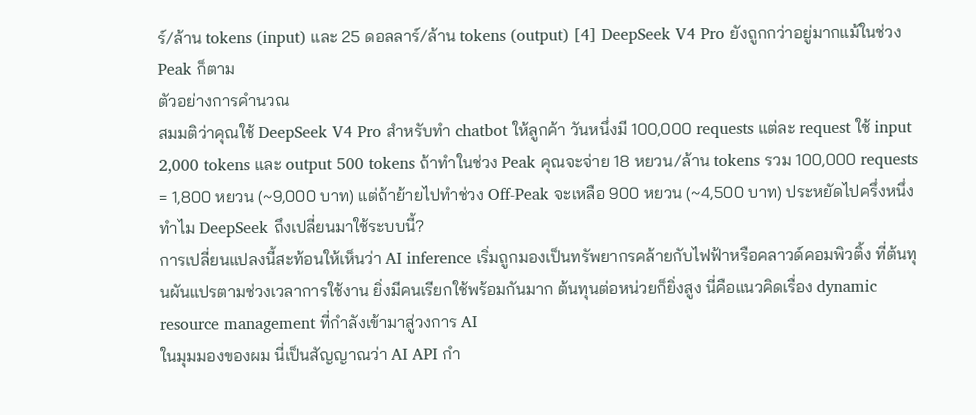ร์/ล้าน tokens (input) และ 25 ดอลลาร์/ล้าน tokens (output) [4] DeepSeek V4 Pro ยังถูกกว่าอยู่มากแม้ในช่วง Peak ก็ตาม
ตัวอย่างการคำนวณ
สมมติว่าคุณใช้ DeepSeek V4 Pro สำหรับทำ chatbot ให้ลูกค้า วันหนึ่งมี 100,000 requests แต่ละ request ใช้ input 2,000 tokens และ output 500 tokens ถ้าทำในช่วง Peak คุณจะจ่าย 18 หยวน/ล้าน tokens รวม 100,000 requests = 1,800 หยวน (~9,000 บาท) แต่ถ้าย้ายไปทำช่วง Off-Peak จะเหลือ 900 หยวน (~4,500 บาท) ประหยัดไปครึ่งหนึ่ง
ทำไม DeepSeek ถึงเปลี่ยนมาใช้ระบบนี้?
การเปลี่ยนแปลงนี้สะท้อนให้เห็นว่า AI inference เริ่มถูกมองเป็นทรัพยากรคล้ายกับไฟฟ้าหรือคลาวด์คอมพิวติ้ง ที่ต้นทุนผันแปรตามช่วงเวลาการใช้งาน ยิ่งมีคนเรียกใช้พร้อมกันมาก ต้นทุนต่อหน่วยก็ยิ่งสูง นี่คือแนวคิดเรื่อง dynamic resource management ที่กำลังเข้ามาสู่วงการ AI
ในมุมมองของผม นี่เป็นสัญญาณว่า AI API กำ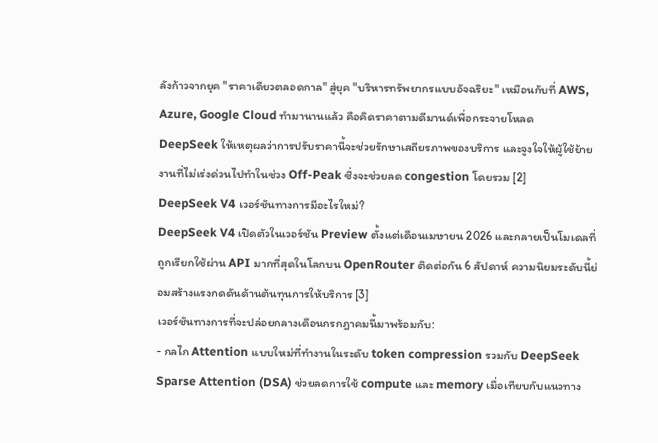ลังก้าวจากยุค "ราคาเดียวตลอดกาล" สู่ยุค "บริหารทรัพยากรแบบอัจฉริยะ" เหมือนกับที่ AWS, Azure, Google Cloud ทำมานานแล้ว คือคิดราคาตามดีมานด์เพื่อกระจายโหลด
DeepSeek ให้เหตุผลว่าการปรับราคานี้จะช่วยรักษาเสถียรภาพของบริการ และจูงใจให้ผู้ใช้ย้ายงานที่ไม่เร่งด่วนไปทำในช่วง Off-Peak ซึ่งจะช่วยลด congestion โดยรวม [2]
DeepSeek V4 เวอร์ชันทางการมีอะไรใหม่?
DeepSeek V4 เปิดตัวในเวอร์ชัน Preview ตั้งแต่เดือนเมษายน 2026 และกลายเป็นโมเดลที่ถูกเรียกใช้ผ่าน API มากที่สุดในโลกบน OpenRouter ติดต่อกัน 6 สัปดาห์ ความนิยมระดับนี้ย่อมสร้างแรงกดดันด้านต้นทุนการให้บริการ [3]
เวอร์ชันทางการที่จะปล่อยกลางเดือนกรกฎาคมนี้มาพร้อมกับ:
- กลไก Attention แบบใหม่ที่ทำงานในระดับ token compression รวมกับ DeepSeek Sparse Attention (DSA) ช่วยลดการใช้ compute และ memory เมื่อเทียบกับแนวทาง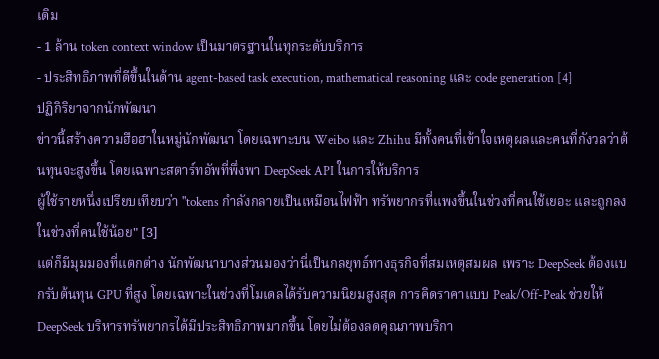เดิม
- 1 ล้าน token context window เป็นมาตรฐานในทุกระดับบริการ
- ประสิทธิภาพที่ดีขึ้นในด้าน agent-based task execution, mathematical reasoning และ code generation [4]
ปฏิกิริยาจากนักพัฒนา
ข่าวนี้สร้างความฮือฮาในหมู่นักพัฒนา โดยเฉพาะบน Weibo และ Zhihu มีทั้งคนที่เข้าใจเหตุผลและคนที่กังวลว่าต้นทุนจะสูงขึ้น โดยเฉพาะสตาร์ทอัพที่พึ่งพา DeepSeek API ในการให้บริการ
ผู้ใช้รายหนึ่งเปรียบเทียบว่า "tokens กำลังกลายเป็นเหมือนไฟฟ้า ทรัพยากรที่แพงขึ้นในช่วงที่คนใช้เยอะ และถูกลงในช่วงที่คนใช้น้อย" [3]
แต่ก็มีมุมมองที่แตกต่าง นักพัฒนาบางส่วนมองว่านี่เป็นกลยุทธ์ทางธุรกิจที่สมเหตุสมผล เพราะ DeepSeek ต้องแบกรับต้นทุน GPU ที่สูง โดยเฉพาะในช่วงที่โมเดลได้รับความนิยมสูงสุด การคิดราคาแบบ Peak/Off-Peak ช่วยให้ DeepSeek บริหารทรัพยากรได้มีประสิทธิภาพมากขึ้น โดยไม่ต้องลดคุณภาพบริกา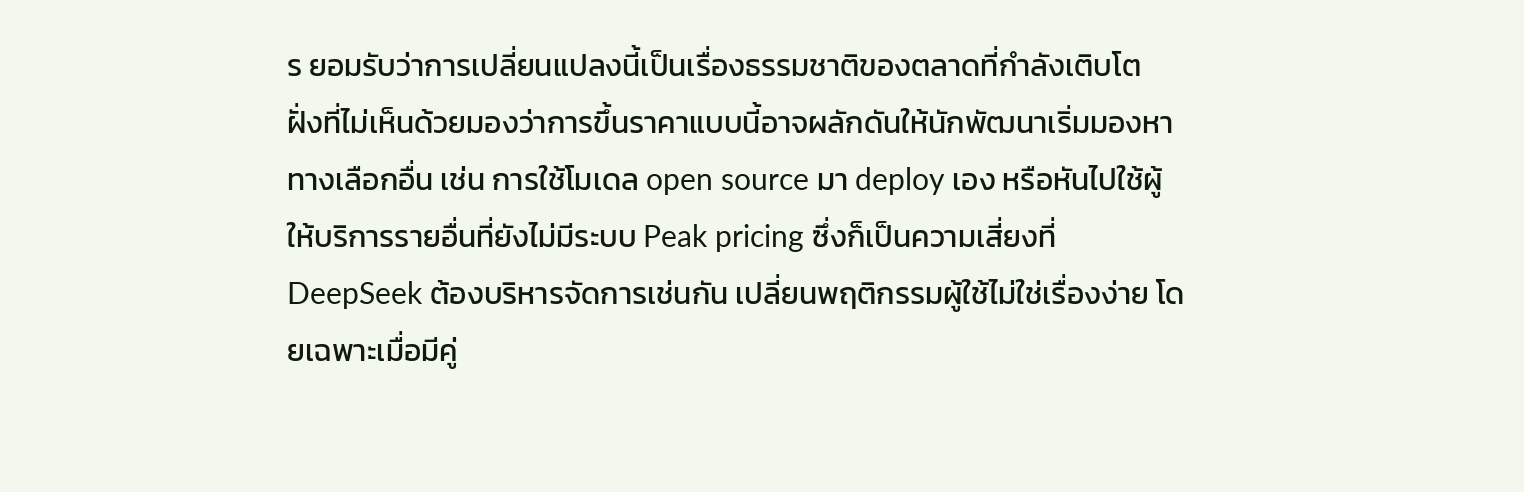ร ยอมรับว่าการเปลี่ยนแปลงนี้เป็นเรื่องธรรมชาติของตลาดที่กำลังเติบโต
ฝั่งที่ไม่เห็นด้วยมองว่าการขึ้นราคาแบบนี้อาจผลักดันให้นักพัฒนาเริ่มมองหาทางเลือกอื่น เช่น การใช้โมเดล open source มา deploy เอง หรือหันไปใช้ผู้ให้บริการรายอื่นที่ยังไม่มีระบบ Peak pricing ซึ่งก็เป็นความเสี่ยงที่ DeepSeek ต้องบริหารจัดการเช่นกัน เปลี่ยนพฤติกรรมผู้ใช้ไม่ใช่เรื่องง่าย โดยเฉพาะเมื่อมีคู่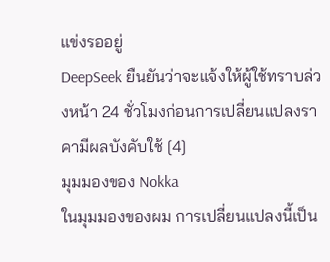แข่งรออยู่
DeepSeek ยืนยันว่าจะแจ้งให้ผู้ใช้ทราบล่วงหน้า 24 ชั่วโมงก่อนการเปลี่ยนแปลงราคามีผลบังคับใช้ [4]
มุมมองของ Nokka
ในมุมมองของผม การเปลี่ยนแปลงนี้เป็น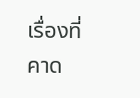เรื่องที่คาด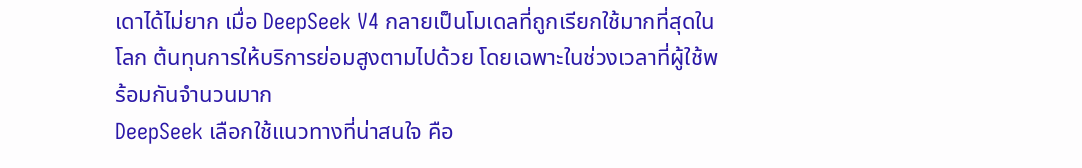เดาได้ไม่ยาก เมื่อ DeepSeek V4 กลายเป็นโมเดลที่ถูกเรียกใช้มากที่สุดในโลก ต้นทุนการให้บริการย่อมสูงตามไปด้วย โดยเฉพาะในช่วงเวลาที่ผู้ใช้พร้อมกันจำนวนมาก
DeepSeek เลือกใช้แนวทางที่น่าสนใจ คือ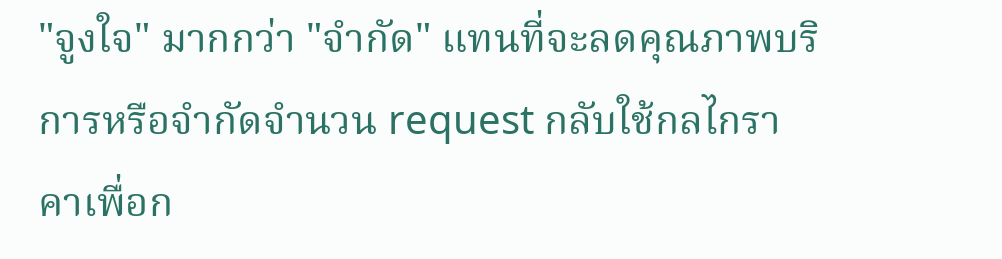"จูงใจ" มากกว่า "จำกัด" แทนที่จะลดคุณภาพบริการหรือจำกัดจำนวน request กลับใช้กลไกราคาเพื่อก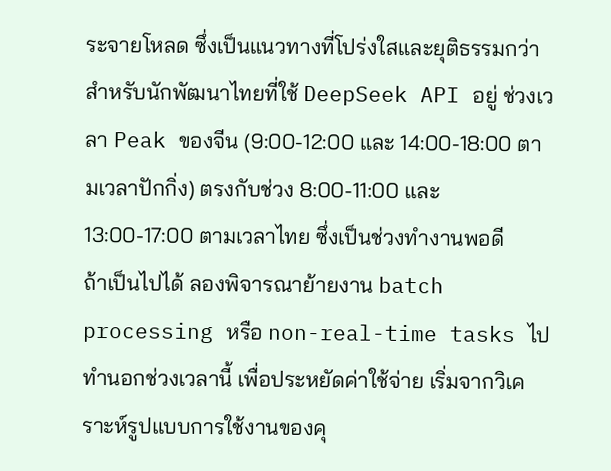ระจายโหลด ซึ่งเป็นแนวทางที่โปร่งใสและยุติธรรมกว่า
สำหรับนักพัฒนาไทยที่ใช้ DeepSeek API อยู่ ช่วงเวลา Peak ของจีน (9:00-12:00 และ 14:00-18:00 ตามเวลาปักกิ่ง) ตรงกับช่วง 8:00-11:00 และ 13:00-17:00 ตามเวลาไทย ซึ่งเป็นช่วงทำงานพอดี
ถ้าเป็นไปได้ ลองพิจารณาย้ายงาน batch processing หรือ non-real-time tasks ไปทำนอกช่วงเวลานี้ เพื่อประหยัดค่าใช้จ่าย เริ่มจากวิเคราะห์รูปแบบการใช้งานของคุ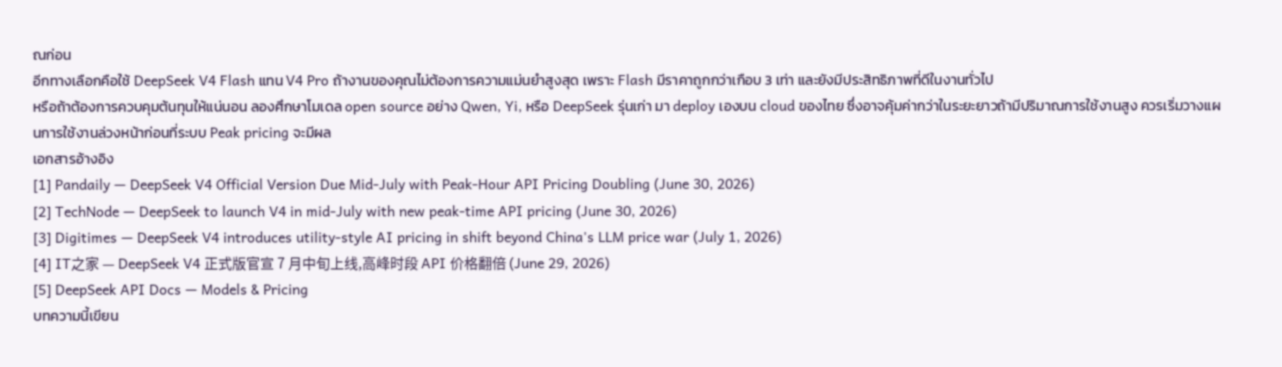ณก่อน
อีกทางเลือกคือใช้ DeepSeek V4 Flash แทน V4 Pro ถ้างานของคุณไม่ต้องการความแม่นยำสูงสุด เพราะ Flash มีราคาถูกกว่าเกือบ 3 เท่า และยังมีประสิทธิภาพที่ดีในงานทั่วไป
หรือถ้าต้องการควบคุมต้นทุนให้แน่นอน ลองศึกษาโมเดล open source อย่าง Qwen, Yi, หรือ DeepSeek รุ่นเก่า มา deploy เองบน cloud ของไทย ซึ่งอาจคุ้มค่ากว่าในระยะยาวถ้ามีปริมาณการใช้งานสูง ควรเริ่มวางแผนการใช้งานล่วงหน้าก่อนที่ระบบ Peak pricing จะมีผล
เอกสารอ้างอิง
[1] Pandaily — DeepSeek V4 Official Version Due Mid-July with Peak-Hour API Pricing Doubling (June 30, 2026)
[2] TechNode — DeepSeek to launch V4 in mid-July with new peak-time API pricing (June 30, 2026)
[3] Digitimes — DeepSeek V4 introduces utility-style AI pricing in shift beyond China's LLM price war (July 1, 2026)
[4] IT之家 — DeepSeek V4 正式版官宣 7 月中旬上线,高峰时段 API 价格翻倍 (June 29, 2026)
[5] DeepSeek API Docs — Models & Pricing
บทความนี้เขียน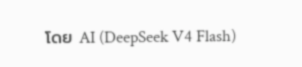โดย AI (DeepSeek V4 Flash)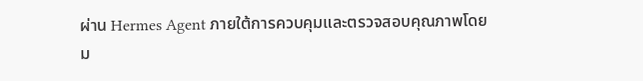ผ่าน Hermes Agent ภายใต้การควบคุมและตรวจสอบคุณภาพโดยม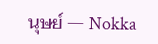นุษย์ — Nokka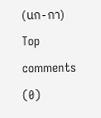(นก-กา)
Top comments (0)